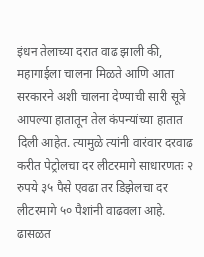इंधन तेलाच्या दरात वाढ झाली की, महागाईला चालना मिळते आणि आता सरकारने अशी चालना देण्याची सारी सूत्रे आपल्या हातातून तेल कंपन्यांच्या हातात दिली आहेत. त्यामुळे त्यांनी वारंवार दरवाढ करीत पेट्रोलचा दर लीटरमागे साधारणतः २ रुपये ३५ पैसे एवढा तर डिझेलचा दर लीटरमागे ५० पैशांनी वाढवला आहे. ढासळत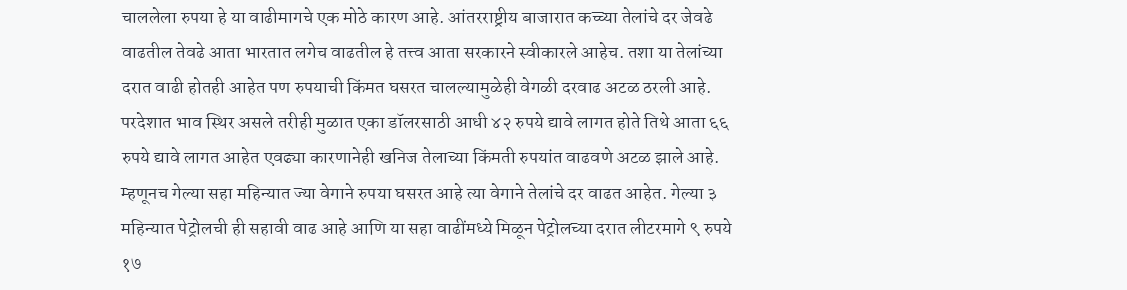चाललेला रुपया हे या वाढीमागचे एक मोठे कारण आहे. आंतरराष्ट्रीय बाजारात कच्च्या तेलांचे दर जेवढे वाढतील तेवढे आता भारतात लगेच वाढतील हे तत्त्व आता सरकारने स्वीकारले आहेच. तशा या तेलांच्या दरात वाढी होतही आहेत पण रुपयाची किंमत घसरत चालल्यामुळेही वेगळी दरवाढ अटळ ठरली आहे. परदेशात भाव स्थिर असले तरीही मुळात एका डॉलरसाठी आधी ४२ रुपये द्यावे लागत होते तिथे आता ६६ रुपये द्यावे लागत आहेत एवढ्या कारणानेही खनिज तेलाच्या किंमती रुपयांत वाढवणे अटळ झाले आहे. म्हणूनच गेल्या सहा महिन्यात ज्या वेगाने रुपया घसरत आहे त्या वेगाने तेलांचे दर वाढत आहेत. गेल्या ३ महिन्यात पेट्रोलची ही सहावी वाढ आहे आणि या सहा वाढींमध्ये मिळून पेट्रोलच्या दरात लीटरमागे ९ रुपये १७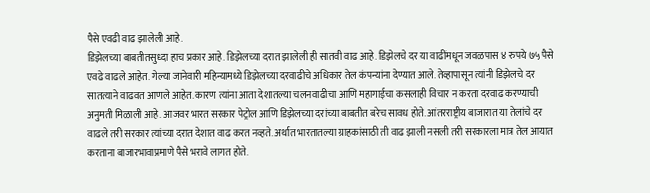पैसे एवढी वाढ झालेली आहे.
डिझेलच्या बाबतीतसुध्दा हाच प्रकार आहे. डिझेलच्या दरात झालेली ही सातवी वाढ आहे. डिझेलचे दर या वाढींमधून जवळपास ४ रुपये ७५ पैसे एवढे वाढले आहेत. गेल्या जानेवारी महिन्यामध्ये डिझेलच्या दरवाढीचे अधिकार तेल कंपन्यांना देण्यात आले. तेव्हापासून त्यांनी डिझेलचे दर सातत्याने वाढवत आणले आहेत. कारण त्यांना आता देशातल्या चलनवाढीचा आणि महागाईचा कसलाही विचार न करता दरवाढ करण्याची अनुमती मिळाली आहे. आजवर भारत सरकार पेट्रोल आणि डिझेलच्या दरांच्या बाबतीत बरेच सावध होते. आंतरराष्ट्रीय बाजारात या तेलांचे दर वाढले तरी सरकार त्यांच्या दरात देशात वाढ करत नव्हते. अर्थात भारतातल्या ग्राहकांसाठी ती वाढ झाली नसली तरी सरकारला मात्र तेल आयात करताना बाजारभावाप्रमाणे पैसे भरावे लागत होते.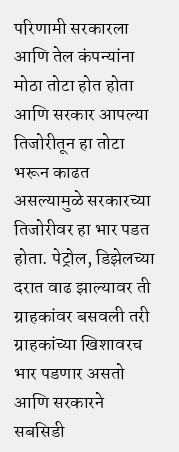परिणामी सरकारला आणि तेल कंपन्यांना मोठा तोटा होत होता आणि सरकार आपल्या तिजोरीतून हा तोटा भरून काढत असल्यामुळे सरकारच्या तिजोरीवर हा भार पडत होता. पेट्रोल, डिझेलच्या दरात वाढ झाल्यावर ती ग्राहकांवर बसवली तरी ग्राहकांच्या खिशावरच भार पडणार असतो आणि सरकारने सबसिडी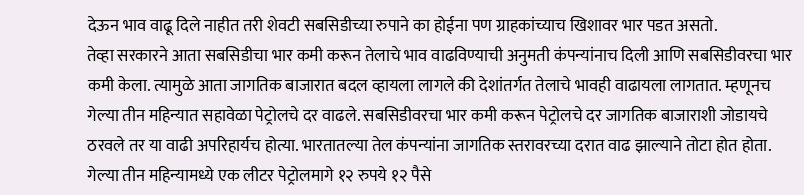देऊन भाव वाढू दिले नाहीत तरी शेवटी सबसिडीच्या रुपाने का होईना पण ग्राहकांच्याच खिशावर भार पडत असतो.
तेव्हा सरकारने आता सबसिडीचा भार कमी करून तेलाचे भाव वाढविण्याची अनुमती कंपन्यांनाच दिली आणि सबसिडीवरचा भार कमी केला. त्यामुळे आता जागतिक बाजारात बदल व्हायला लागले की देशांतर्गत तेलाचे भावही वाढायला लागतात. म्हणूनच गेल्या तीन महिन्यात सहावेळा पेट्रोलचे दर वाढले. सबसिडीवरचा भार कमी करून पेट्रोलचे दर जागतिक बाजाराशी जोडायचे ठरवले तर या वाढी अपरिहार्यच होत्या. भारतातल्या तेल कंपन्यांना जागतिक स्तरावरच्या दरात वाढ झाल्याने तोटा होत होता. गेल्या तीन महिन्यामध्ये एक लीटर पेट्रोलमागे १२ रुपये १२ पैसे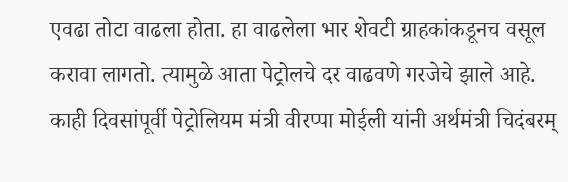एवढा तोटा वाढला होता. हा वाढलेला भार शेवटी ग्राहकांकडूनच वसूल करावा लागतो. त्यामुळे आता पेट्रोलचे दर वाढवणे गरजेचे झाले आहे. काही दिवसांपूर्वी पेट्रोलियम मंत्री वीरप्पा मोईली यांनी अर्थमंत्री चिदंबरम्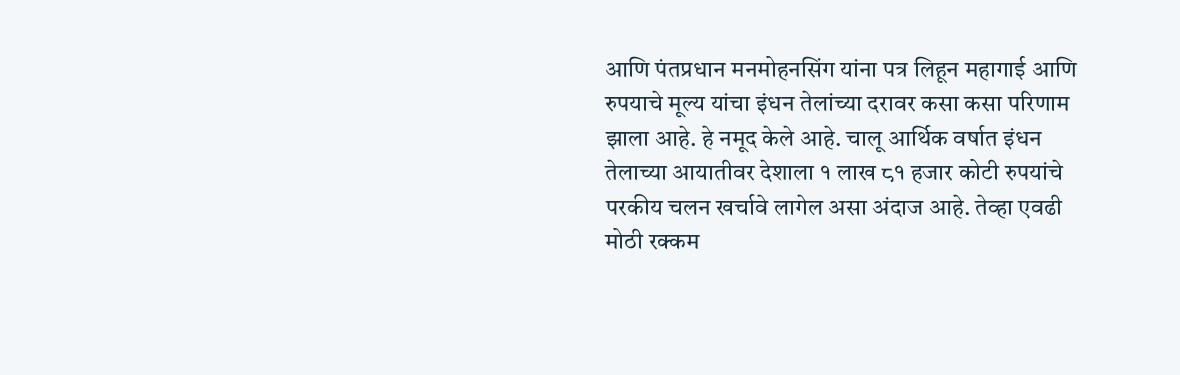आणि पंतप्रधान मनमोहनसिंग यांना पत्र लिहून महागाई आणि रुपयाचे मूल्य यांचा इंधन तेलांच्या दरावर कसा कसा परिणाम झाला आहे. हे नमूद केले आहे. चालू आर्थिक वर्षात इंधन तेलाच्या आयातीवर देशाला १ लाख ८१ हजार कोटी रुपयांचे परकीय चलन खर्चावे लागेल असा अंदाज आहे. तेव्हा एवढी मोठी रक्कम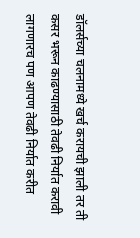डॉलर्सच्या चलनामध्ये खर्च करायची झाली तर ती कसर भरून काढण्यासाठी तेवढी निर्यात करावी लागणारच पण आपण तेवढी निर्यात करीत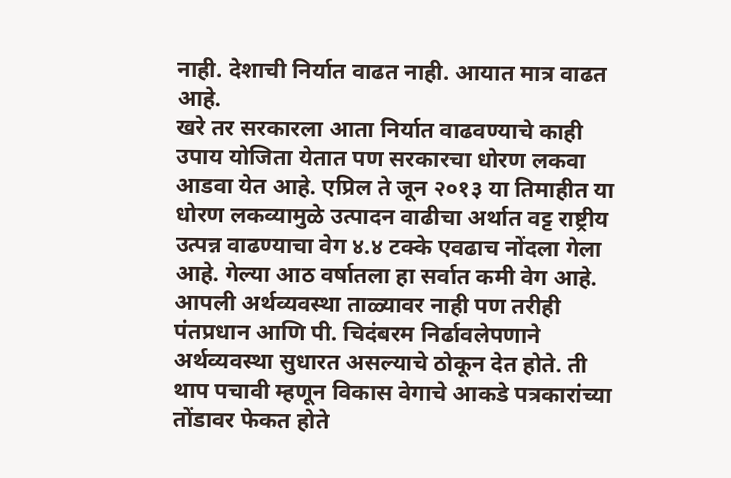नाही. देशाची निर्यात वाढत नाही. आयात मात्र वाढत आहे.
खरे तर सरकारला आता निर्यात वाढवण्याचे काही उपाय योजिता येतात पण सरकारचा धोरण लकवा आडवा येत आहे. एप्रिल ते जून २०१३ या तिमाहीत या धोरण लकव्यामुळे उत्पादन वाढीचा अर्थात वट्ट राष्ट्रीय उत्पन्न वाढण्याचा वेग ४.४ टक्के एवढाच नोंदला गेला आहे. गेल्या आठ वर्षातला हा सर्वात कमी वेग आहे. आपली अर्थव्यवस्था ताळ्यावर नाही पण तरीही पंतप्रधान आणि पी. चिदंबरम निर्ढावलेपणाने अर्थव्यवस्था सुधारत असल्याचे ठोकून देत होते. ती थाप पचावी म्हणून विकास वेगाचे आकडे पत्रकारांच्या तोंडावर फेकत होते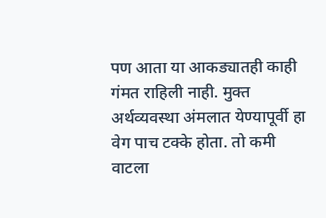पण आता या आकड्यातही काही गंमत राहिली नाही. मुक्त अर्थव्यवस्था अंमलात येण्यापूर्वी हा वेग पाच टक्के होता. तो कमी वाटला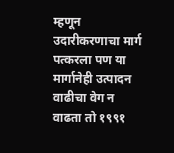म्हणून उदारीकरणाचा मार्ग पत्करला पण या मार्गानेही उत्पादन वाढीचा वेग न वाढता तो १९९१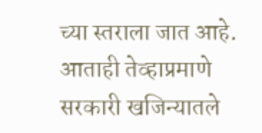च्या स्तराला जात आहे. आताही तेव्हाप्रमाणे सरकारी खजिन्यातले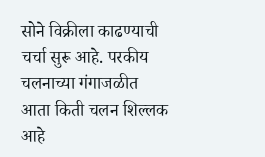सोने विक्रीला काढण्याची चर्चा सुरू आहे. परकीय चलनाच्या गंगाजळीत आता किती चलन शिल्लक आहे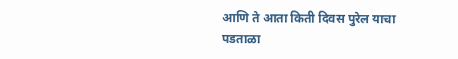आणि ते आता किती दिवस पुरेल याचा पडताळा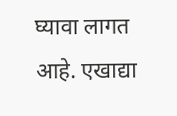घ्यावा लागत आहे. एखाद्या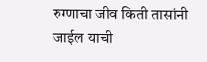रुग्णाचा जीव किती तासांनी जाईल याची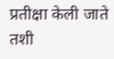प्रतीक्षा केली जाते तशी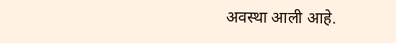अवस्था आली आहे.